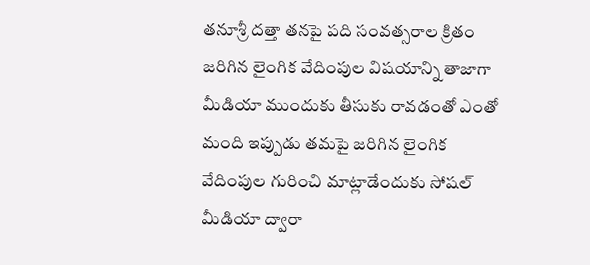తనూశ్రీ దత్తా తనపై పది సంవత్సరాల క్రితం జరిగిన లైంగిక వేదింపుల విషయాన్ని తాజాగా మీడియా ముందుకు తీసుకు రావడంతో ఎంతో మంది ఇప్పుడు తమపై జరిగిన లైంగిక వేదింపుల గురించి మాట్లాడేందుకు సోషల్ మీడియా ద్వారా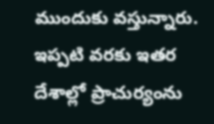ముందుకు వస్తున్నారు. ఇప్పటి వరకు ఇతర దేశాల్లో ప్రాచుర్యంను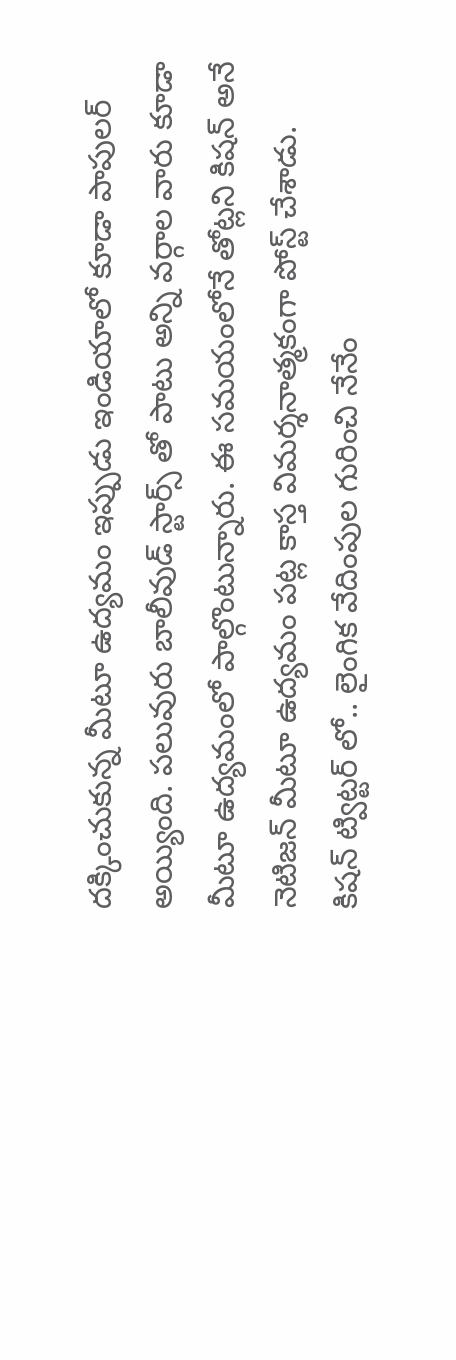దక్కించుకున్న మీటూ ఉద్యమం ఇప్పుడు ఇండియాలో కూడా పాపులర్ అయ్యింది. పలువురు బాలీవుడ్ స్టార్స్ తో పాటు అన్ని వర్గాల వారు కూడా మీటూ ఉద్యమంలో పాల్గొంటున్నారు. ఈ సమయంలోనే తోట్లని కిషన్ అనే నెటిజన్ మీటూ ఉద్యమం పట్ల కాస్త విమర్శనాత్మకంగా పోస్ట్ చేశాడు.
కిషన్ ట్విట్టర్ లో.. లైంగిక వేదింపుల గురించి నేనేం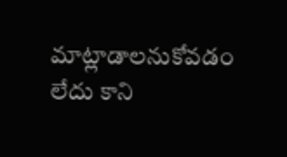మాట్లాడాలనుకోవడం లేదు కాని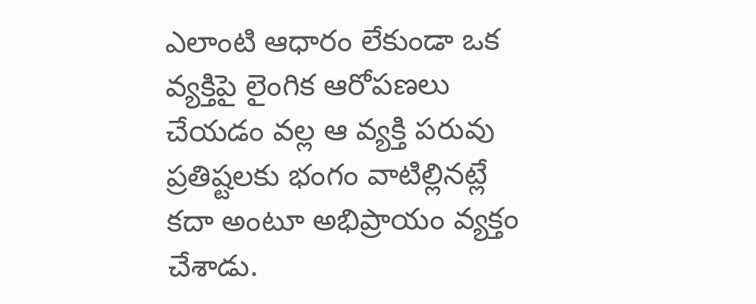ఎలాంటి ఆధారం లేకుండా ఒక వ్యక్తిపై లైంగిక ఆరోపణలు చేయడం వల్ల ఆ వ్యక్తి పరువు ప్రతిష్టలకు భంగం వాటిల్లినట్లే కదా అంటూ అభిప్రాయం వ్యక్తం చేశాడు.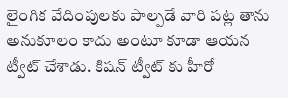లైంగిక వేదింపులకు పాల్పడే వారి పట్ల తాను అనుకూలం కాదు అంటూ కూడా ఆయన ట్వీట్ చేశాడు. కిషన్ ట్వీట్ కు హీరో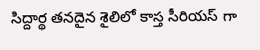సిద్దార్థ తనదైన శైలిలో కాస్త సీరియస్ గా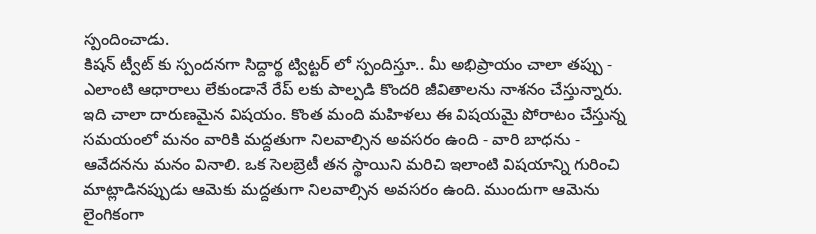స్పందించాడు.
కిషన్ ట్వీట్ కు స్పందనగా సిద్దార్థ ట్విట్టర్ లో స్పందిస్తూ.. మీ అభిప్రాయం చాలా తప్పు - ఎలాంటి ఆధారాలు లేకుండానే రేప్ లకు పాల్పడి కొందరి జీవితాలను నాశనం చేస్తున్నారు. ఇది చాలా దారుణమైన విషయం. కొంత మంది మహిళలు ఈ విషయమై పోరాటం చేస్తున్న సమయంలో మనం వారికి మద్దతుగా నిలవాల్సిన అవసరం ఉంది - వారి బాధను - ఆవేదనను మనం వినాలి. ఒక సెలబ్రెటీ తన స్థాయిని మరిచి ఇలాంటి విషయాన్ని గురించి మాట్లాడినప్పుడు ఆమెకు మద్దతుగా నిలవాల్సిన అవసరం ఉంది. ముందుగా ఆమెను లైంగికంగా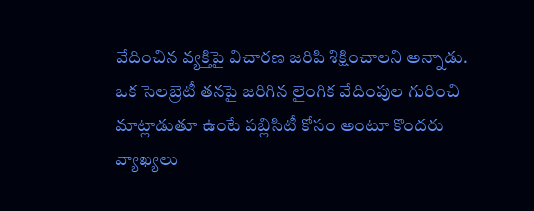వేదించిన వ్యక్తిపై విచారణ జరిపి శిక్షించాలని అన్నాడు.
ఒక సెలబ్రెటీ తనపై జరిగిన లైంగిక వేదింపుల గురించి మాట్లాడుతూ ఉంటే పబ్లిసిటీ కోసం అంటూ కొందరు వ్యాఖ్యలు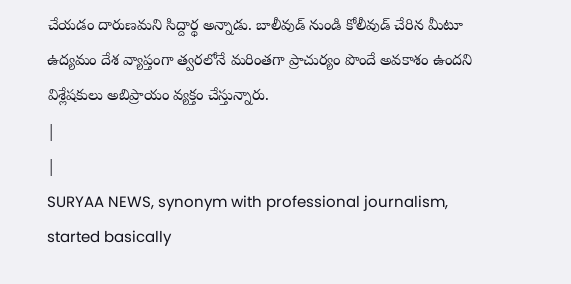చేయడం దారుణమని సిద్దార్థ అన్నాడు. బాలీవుడ్ నుండి కోలీవుడ్ చేరిన మీటూ ఉద్యమం దేశ వ్యాప్తంగా త్వరలోనే మరింతగా ప్రాచుర్యం పొందే అవకాశం ఉందని విశ్లేషకులు అబిప్రాయం వ్యక్తం చేస్తున్నారు.
|
|
SURYAA NEWS, synonym with professional journalism, started basically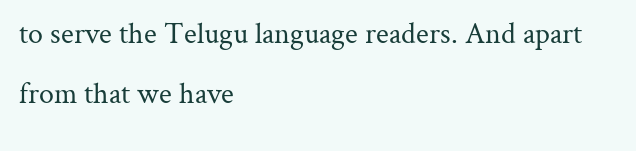to serve the Telugu language readers. And apart from that we have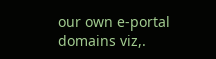our own e-portal domains viz,.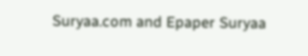Suryaa.com and Epaper Suryaa